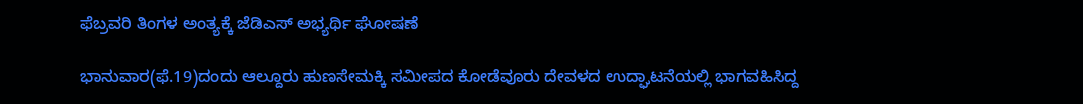ಫೆಬ್ರವರಿ ತಿಂಗಳ ಅಂತ್ಯಕ್ಕೆ ಜೆಡಿಎಸ್ ಅಭ್ಯರ್ಥಿ ಘೋಷಣೆ

ಭಾನುವಾರ(ಫೆ.19)ದಂದು ಆಲ್ದೂರು ಹುಣಸೇಮಕ್ಕಿ ಸಮೀಪದ ಕೋಡೆವೂರು ದೇವಳದ ಉದ್ಘಾಟನೆಯಲ್ಲಿ ಭಾಗವಹಿಸಿದ್ದ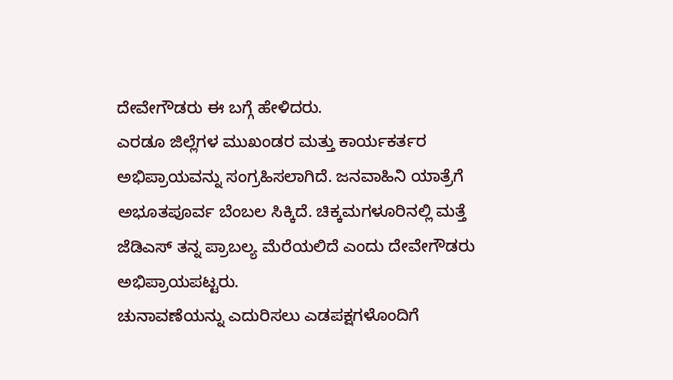ದೇವೇಗೌಡರು ಈ ಬಗ್ಗೆ ಹೇಳಿದರು.
ಎರಡೂ ಜಿಲ್ಲೆಗಳ ಮುಖಂಡರ ಮತ್ತು ಕಾರ್ಯಕರ್ತರ ಅಭಿಪ್ರಾಯವನ್ನು ಸಂಗ್ರಹಿಸಲಾಗಿದೆ. ಜನವಾಹಿನಿ ಯಾತ್ರೆಗೆ ಅಭೂತಪೂರ್ವ ಬೆಂಬಲ ಸಿಕ್ಕಿದೆ. ಚಿಕ್ಕಮಗಳೂರಿನಲ್ಲಿ ಮತ್ತೆ ಜೆಡಿಎಸ್ ತನ್ನ ಪ್ರಾಬಲ್ಯ ಮೆರೆಯಲಿದೆ ಎಂದು ದೇವೇಗೌಡರು ಅಭಿಪ್ರಾಯಪಟ್ಟರು.
ಚುನಾವಣೆಯನ್ನು ಎದುರಿಸಲು ಎಡಪಕ್ಷಗಳೊಂದಿಗೆ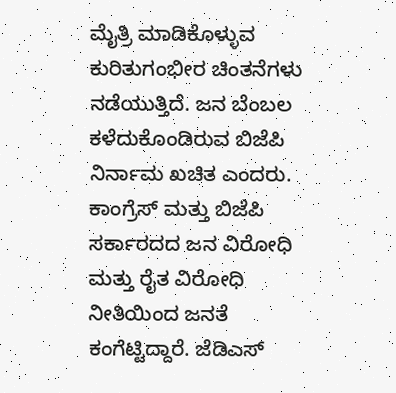ಮೈತ್ರಿ ಮಾಡಿಕೊಳ್ಳುವ ಕುರಿತುಗಂಭೀರ ಚಿಂತನೆಗಳು ನಡೆಯುತ್ತಿದೆ. ಜನ ಬೆಂಬಲ ಕಳೆದುಕೊಂಡಿರುವ ಬಿಜೆಪಿ ನಿರ್ನಾಮ ಖಚಿತ ಎಂದರು.
ಕಾಂಗ್ರೆಸ್ ಮತ್ತು ಬಿಜೆಪಿ ಸರ್ಕಾರದದ ಜನ ವಿರೋಧಿ ಮತ್ತು ರೈತ ವಿರೋಧಿ ನೀತಿಯಿಂದ ಜನತೆ ಕಂಗೆಟ್ಟಿದ್ದಾರೆ. ಜೆಡಿಎಸ್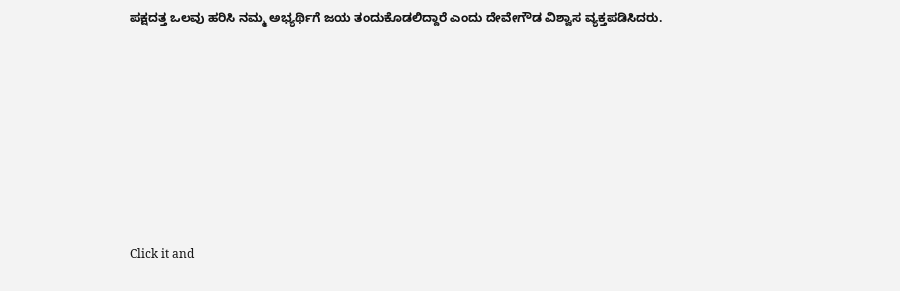ಪಕ್ಷದತ್ತ ಒಲವು ಹರಿಸಿ ನಮ್ಮ ಅಭ್ಯರ್ಥಿಗೆ ಜಯ ತಂದುಕೊಡಲಿದ್ದಾರೆ ಎಂದು ದೇವೇಗೌಡ ವಿಶ್ವಾಸ ವ್ಯಕ್ತಪಡಿಸಿದರು.












Click it and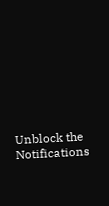Unblock the Notifications